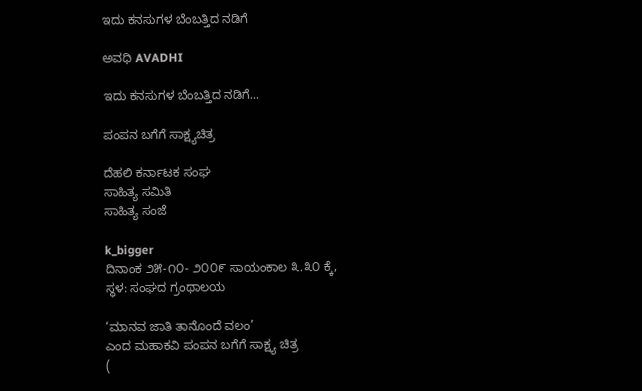ಇದು ಕನಸುಗಳ ಬೆಂಬತ್ತಿದ ನಡಿಗೆ‍

ಅವಧಿ AVADHI

ಇದು ಕನಸುಗಳ ಬೆಂಬತ್ತಿದ ನಡಿಗೆ...

ಪಂಪನ ಬಗೆಗೆ ಸಾಕ್ಷ್ಯಚಿತ್ರ

ದೆಹಲಿ ಕರ್ನಾಟಕ ಸಂಘ
ಸಾಹಿತ್ಯ ಸಮಿತಿ
ಸಾಹಿತ್ಯ ಸಂಜೆ

k_bigger
ದಿನಾಂಕ ೨೫-೧೦- ೨೦೦೯ ಸಾಯಂಕಾಲ ೩.೩೦ ಕ್ಕೆ,
ಸ್ಥಳ: ಸಂಘದ ಗ್ರಂಥಾಲಯ

‘ಮಾನವ ಜಾತಿ ತಾನೊಂದೆ ವಲಂ’
ಎಂದ ಮಹಾಕವಿ ಪಂಪನ ಬಗೆಗೆ ಸಾಕ್ಷ್ಯ ಚಿತ್ರ
(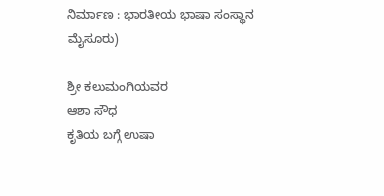ನಿರ್ಮಾಣ : ಭಾರತೀಯ ಭಾಷಾ ಸಂಸ್ಥಾನ ಮೈಸೂರು)

ಶ್ರೀ ಕಲುಮಂಗಿಯವರ
ಆಶಾ ಸೌಧ
ಕೃತಿಯ ಬಗ್ಗೆ ಉಷಾ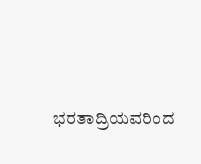ಭರತಾದ್ರಿಯವರಿಂದ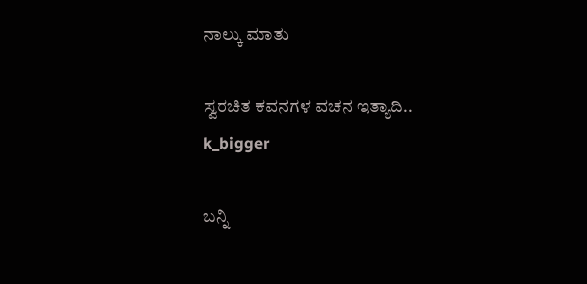ನಾಲ್ಕು ಮಾತು

ಸ್ವರಚಿತ ಕವನಗಳ ವಚನ ಇತ್ಯಾದಿ..
k_bigger

ಬನ್ನಿ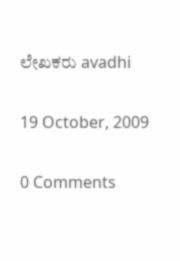ಲೇಖಕರು avadhi

19 October, 2009

0 Comments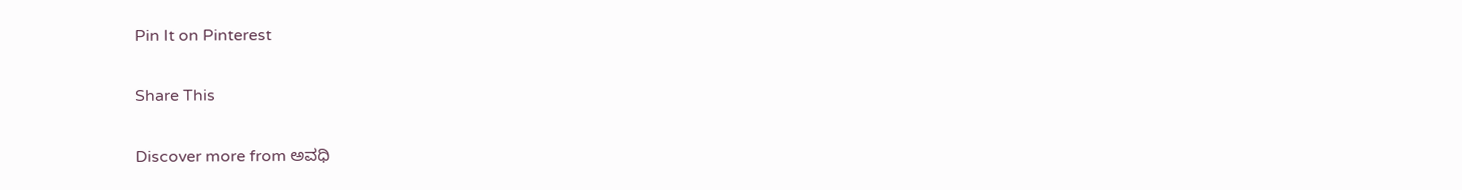Pin It on Pinterest

Share This

Discover more from ಅವಧಿ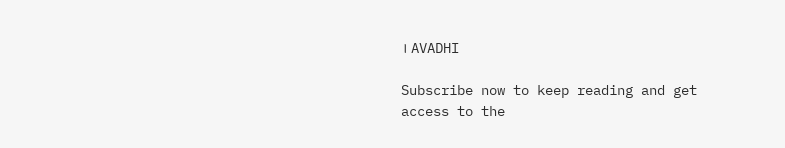। AVADHI

Subscribe now to keep reading and get access to the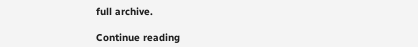full archive.

Continue reading